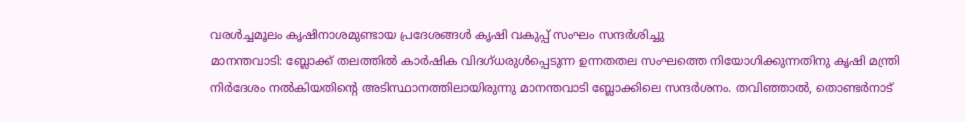വരൾച്ചമൂലം കൃഷിനാശമുണ്ടായ പ്രദേശങ്ങൾ കൃഷി വകുപ്പ് സംഘം സന്ദർശിച്ചു
മാനന്തവാടി: ബ്ലോക്ക് തലത്തിൽ കാർഷിക വിദഗ്ധരുൾപ്പെടുന്ന ഉന്നതതല സംഘത്തെ നിയോഗിക്കുന്നതിനു കൃഷി മന്ത്രി നിർദേശം നൽകിയതിന്റെ അടിസ്ഥാനത്തിലായിരുന്നു മാനന്തവാടി ബ്ലോക്കിലെ സന്ദർശനം. തവിഞ്ഞാൽ, തൊണ്ടർനാട്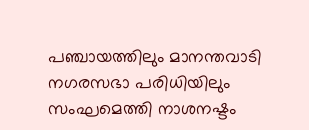പഞ്ചായത്തിലും മാനന്തവാടി നഗരസഭാ പരിധിയിലും സംഘമെത്തി നാശനഷ്ടം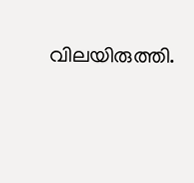വിലയിരുത്തി.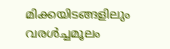മിക്കയിടങ്ങളിലും വരൾച്ചമൂലം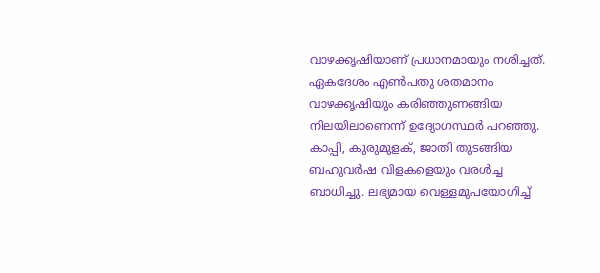വാഴക്കൃഷിയാണ് പ്രധാനമായും നശിച്ചത്. ഏകദേശം എൺപതു ശതമാനം വാഴക്കൃഷിയും കരിഞ്ഞുണങ്ങിയ നിലയിലാണെന്ന് ഉദ്യോഗസ്ഥർ പറഞ്ഞു. കാപ്പി, കുരുമുളക്, ജാതി തുടങ്ങിയ ബഹുവർഷ വിളകളെയും വരൾച്ച ബാധിച്ചു. ലഭ്യമായ വെള്ളമുപയോഗിച്ച്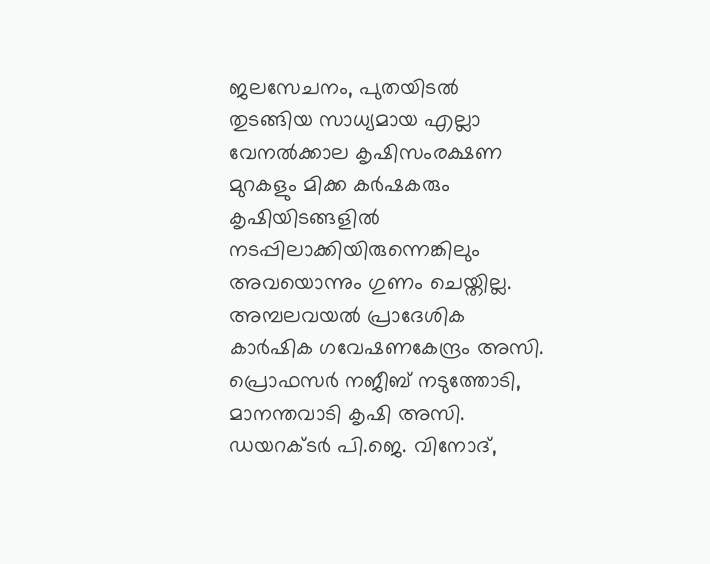ജലസേചനം, പുതയിടൽ തുടങ്ങിയ സാധ്യമായ എല്ലാ വേനൽക്കാല കൃഷിസംരക്ഷണ മുറകളും മിക്ക കർഷകരും കൃഷിയിടങ്ങളിൽ നടപ്പിലാക്കിയിരുന്നെങ്കിലും അവയൊന്നും ഗുണം ചെയ്തില്ല.
അമ്പലവയൽ പ്രാദേശിക കാർഷിക ഗവേഷണകേന്ദ്രം അസി. പ്രൊഫസർ നജീബ് നടുത്തോടി, മാനന്തവാടി കൃഷി അസി. ഡയറക്ടർ പി.ജെ. വിനോദ്,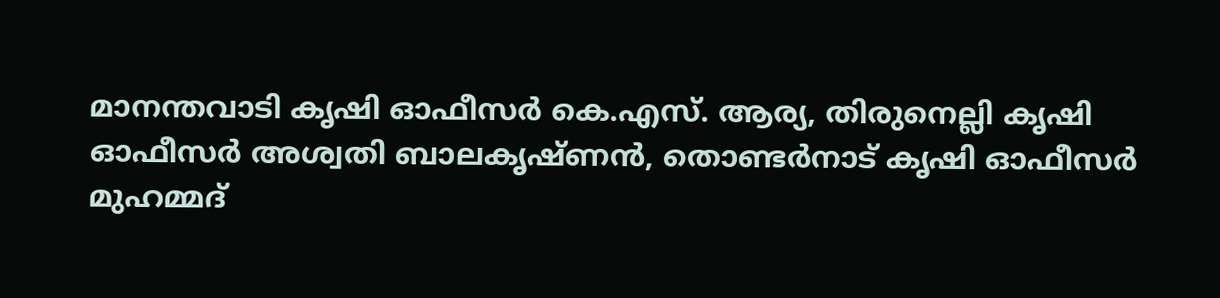മാനന്തവാടി കൃഷി ഓഫീസർ കെ.എസ്. ആര്യ, തിരുനെല്ലി കൃഷി ഓഫീസർ അശ്വതി ബാലകൃഷ്ണൻ, തൊണ്ടർനാട് കൃഷി ഓഫീസർ മുഹമ്മദ്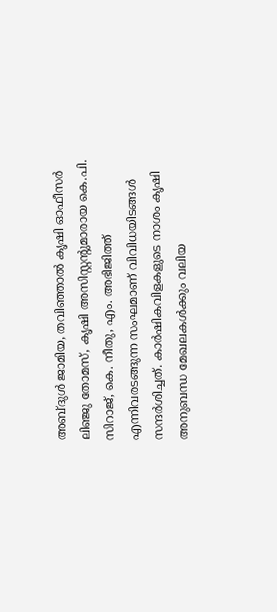അബ്ദുൾ ജാമിയ, തവിഞ്ഞാൽ കൃഷി ഓഫീസർ ലിഞ്ജു തോമസ്, കൃഷി അസിസ്റ്റൻ്റുമാരായ കെ.പി. സിറാജ്, കെ. നീതു, എം. അഭിജിത്ത് എന്നിവരടങ്ങുന്ന സംഘമാണ് വിവിധയിടങ്ങൾ സന്ദർശിച്ചത്. കാർഷികവിളകളുടെ നാശം കൃഷി അനുബന്ധ മേഖലകൾക്കും വലിയ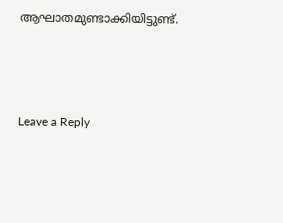ആഘാതമുണ്ടാക്കിയിട്ടുണ്ട്.





Leave a Reply